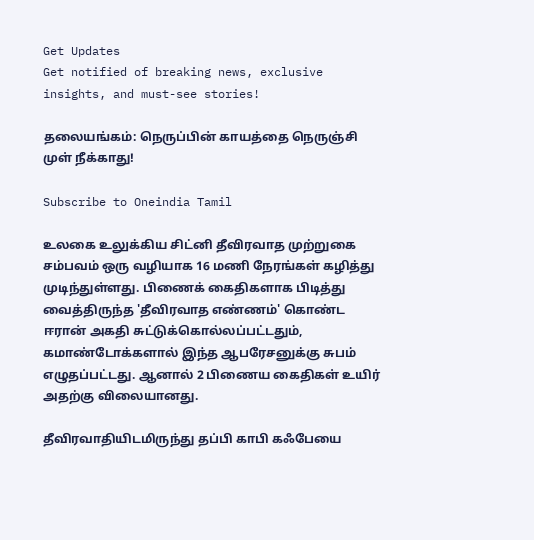Get Updates
Get notified of breaking news, exclusive insights, and must-see stories!

தலையங்கம்: நெருப்பின் காயத்தை நெருஞ்சி முள் நீக்காது!

Subscribe to Oneindia Tamil

உலகை உலுக்கிய சிட்னி தீவிரவாத முற்றுகை சம்பவம் ஒரு வழியாக 16 மணி நேரங்கள் கழித்து முடிந்துள்ளது. பிணைக் கைதிகளாக பிடித்து வைத்திருந்த 'தீவிரவாத எண்ணம்' கொண்ட ஈரான் அகதி சுட்டுக்கொல்லப்பட்டதும், கமாண்டோக்களால் இந்த ஆபரேசனுக்கு சுபம் எழுதப்பட்டது. ஆனால் 2 பிணைய கைதிகள் உயிர் அதற்கு விலையானது.

தீவிரவாதியிடமிருந்து தப்பி காபி கஃபேயை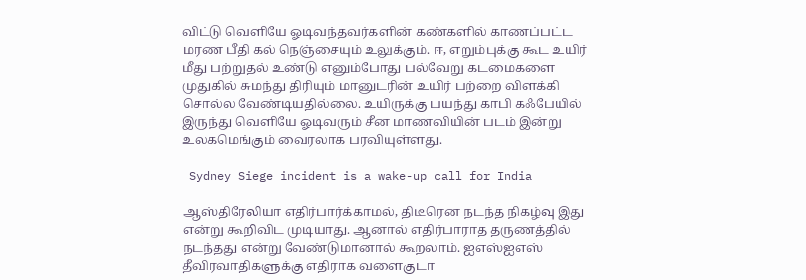விட்டு வெளியே ஓடிவந்தவர்களின் கண்களில் காணப்பட்ட மரண பீதி கல் நெஞ்சையும் உலுக்கும். ஈ, எறும்புக்கு கூட உயிர் மீது பற்றுதல் உண்டு எனும்போது பல்வேறு கடமைகளை முதுகில் சுமந்து திரியும் மானுடரின் உயிர் பற்றை விளக்கி சொல்ல வேண்டியதில்லை. உயிருக்கு பயந்து காபி கஃபேயில் இருந்து வெளியே ஓடிவரும் சீன மாணவியின் படம் இன்று உலகமெங்கும் வைரலாக பரவியுள்ளது.

 Sydney Siege incident is a wake-up call for India

ஆஸ்திரேலியா எதிர்பார்க்காமல், திடீரென நடந்த நிகழ்வு இது என்று கூறிவிட முடியாது. ஆனால் எதிர்பாராத தருணத்தில் நடந்தது என்று வேண்டுமானால் கூறலாம். ஐஎஸ்ஐஎஸ் தீவிரவாதிகளுக்கு எதிராக வளைகுடா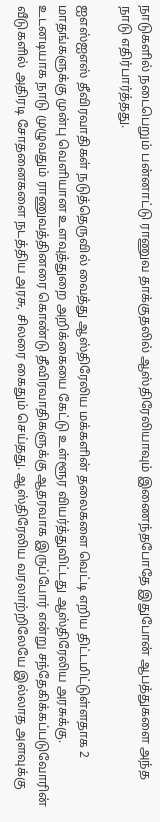நாடுகளில் நடைபெறும் பன்னாட்டு ராணுவ தாக்குதலில் ஆஸ்திரேலியாவும் இணைந்தபோதே இதுபோன் ஆபத்துகளை அந்த நாடு எதிர்பார்த்தது.

ஐஎஸ்ஐஎஸ் தீவிரவாதிகள் நடுத்தெருவில் வைத்து ஆஸ்திரேலிய மக்களின் தலைகளை வெட்டி எறிய திட்டமிட்டுள்ளதாக 2 மாதங்களுக்கு முன்பு வெளியான உளவுத்துறை அறிக்கையை கேட்டு உள்ளூர வியர்த்துவிட்டது ஆஸ்திரேலிய அரசுக்கு. உடனடியாக நாடு முழுவதும் ராணுவத்தினரை கொண்டு தீவிரவாதிகளுக்கு ஆதரவாக இருப்போர் என்று சந்தேகிக்கப்படுவோரின் வீடுகளில் அதிரடி சோதனைகளை நடத்திய அரசு, சிலரை கைதும் செய்தது. ஆஸ்திரேலிய வரலாற்றிலேயே இல்லாத அளவுக்கு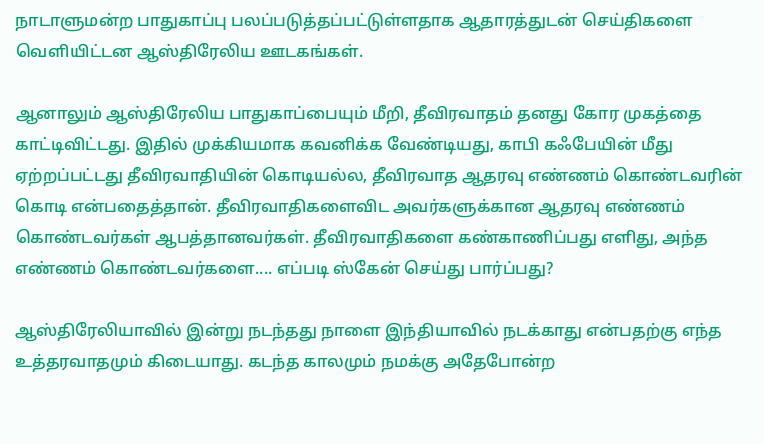நாடாளுமன்ற பாதுகாப்பு பலப்படுத்தப்பட்டுள்ளதாக ஆதாரத்துடன் செய்திகளை வெளியிட்டன ஆஸ்திரேலிய ஊடகங்கள்.

ஆனாலும் ஆஸ்திரேலிய பாதுகாப்பையும் மீறி, தீவிரவாதம் தனது கோர முகத்தை காட்டிவிட்டது. இதில் முக்கியமாக கவனிக்க வேண்டியது, காபி கஃபேயின் மீது ஏற்றப்பட்டது தீவிரவாதியின் கொடியல்ல, தீவிரவாத ஆதரவு எண்ணம் கொண்டவரின் கொடி என்பதைத்தான். தீவிரவாதிகளைவிட அவர்களுக்கான ஆதரவு எண்ணம் கொண்டவர்கள் ஆபத்தானவர்கள். தீவிரவாதிகளை கண்காணிப்பது எளிது, அந்த எண்ணம் கொண்டவர்களை.... எப்படி ஸ்கேன் செய்து பார்ப்பது?

ஆஸ்திரேலியாவில் இன்று நடந்தது நாளை இந்தியாவில் நடக்காது என்பதற்கு எந்த உத்தரவாதமும் கிடையாது. கடந்த காலமும் நமக்கு அதேபோன்ற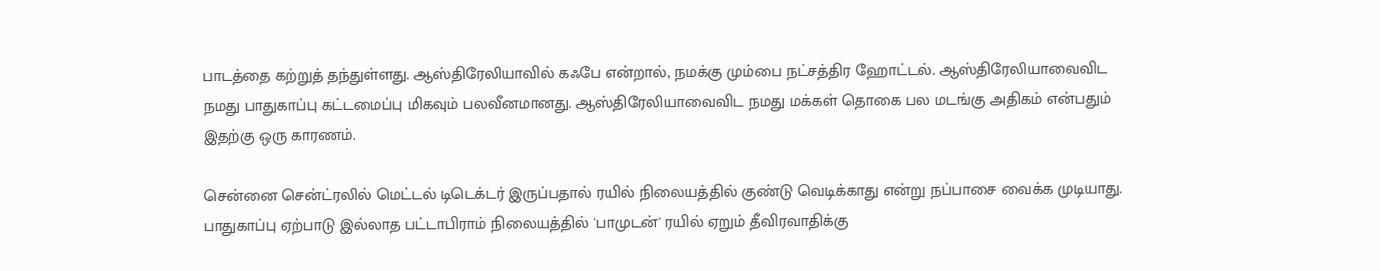பாடத்தை கற்றுத் தந்துள்ளது. ஆஸ்திரேலியாவில் கஃபே என்றால், நமக்கு மும்பை நட்சத்திர ஹோட்டல். ஆஸ்திரேலியாவைவிட நமது பாதுகாப்பு கட்டமைப்பு மிகவும் பலவீனமானது. ஆஸ்திரேலியாவைவிட நமது மக்கள் தொகை பல மடங்கு அதிகம் என்பதும் இதற்கு ஒரு காரணம்.

சென்னை சென்ட்ரலில் மெட்டல் டிடெக்டர் இருப்பதால் ரயில் நிலையத்தில் குண்டு வெடிக்காது என்று நப்பாசை வைக்க முடியாது. பாதுகாப்பு ஏற்பாடு இல்லாத பட்டாபிராம் நிலையத்தில் 'பாமுடன்' ரயில் ஏறும் தீவிரவாதிக்கு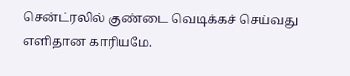சென்ட்ரலில் குண்டை வெடிக்கச் செய்வது எளிதான காரியமே.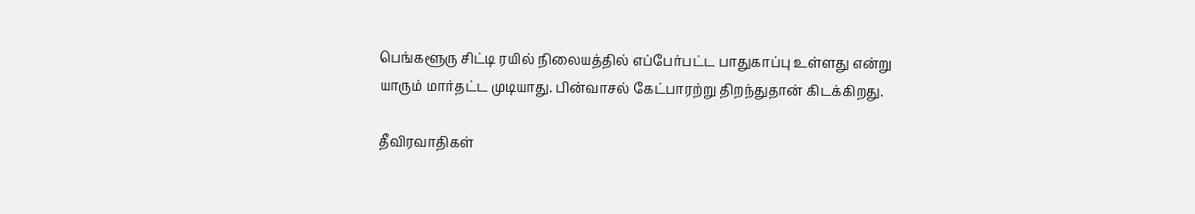பெங்களூரு சிட்டி ரயில் நிலையத்தில் எப்பேர்பட்ட பாதுகாப்பு உள்ளது என்று யாரும் மார்தட்ட முடியாது. பின்வாசல் கேட்பாரற்று திறந்துதான் கிடக்கிறது.

தீவிரவாதிகள்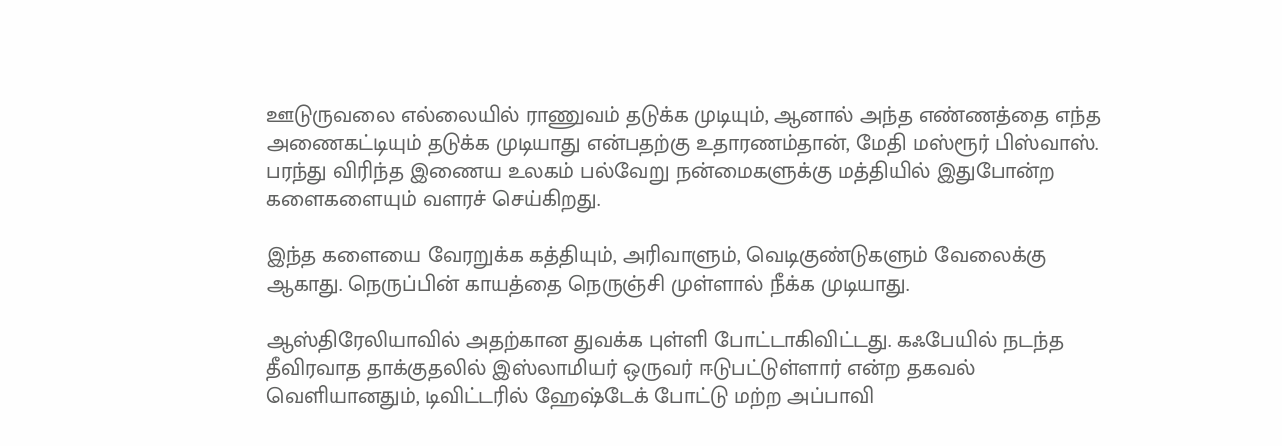ஊடுருவலை எல்லையில் ராணுவம் தடுக்க முடியும், ஆனால் அந்த எண்ணத்தை எந்த அணைகட்டியும் தடுக்க முடியாது என்பதற்கு உதாரணம்தான், மேதி மஸ்ரூர் பிஸ்வாஸ். பரந்து விரிந்த இணைய உலகம் பல்வேறு நன்மைகளுக்கு மத்தியில் இதுபோன்ற களைகளையும் வளரச் செய்கிறது.

இந்த களையை வேரறுக்க கத்தியும், அரிவாளும், வெடிகுண்டுகளும் வேலைக்கு ஆகாது. நெருப்பின் காயத்தை நெருஞ்சி முள்ளால் நீக்க முடியாது.

ஆஸ்திரேலியாவில் அதற்கான துவக்க புள்ளி போட்டாகிவிட்டது. கஃபேயில் நடந்த தீவிரவாத தாக்குதலில் இஸ்லாமியர் ஒருவர் ஈடுபட்டுள்ளார் என்ற தகவல் வெளியானதும், டிவிட்டரில் ஹேஷ்டேக் போட்டு மற்ற அப்பாவி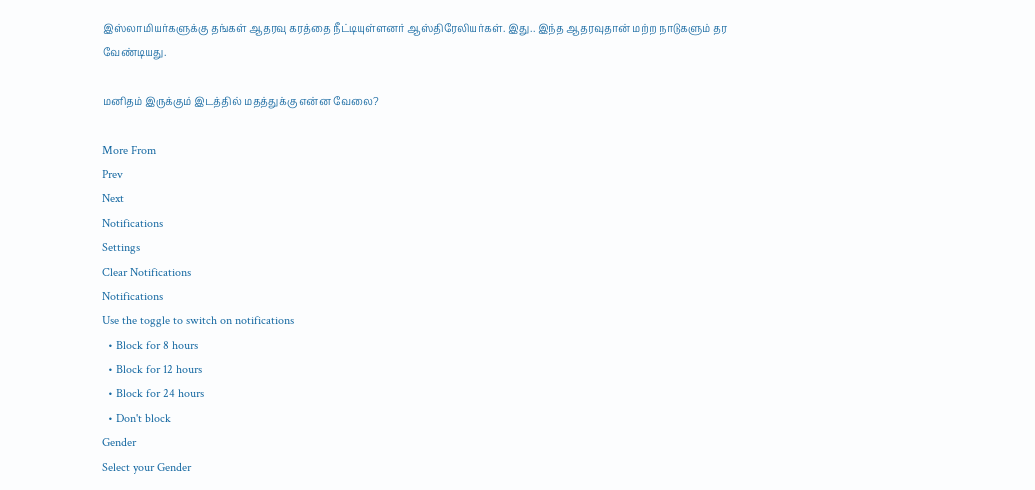இஸ்லாமியர்களுக்கு தங்கள் ஆதரவு கரத்தை நீட்டியுள்ளனர் ஆஸ்திரேலியர்கள். இது.. இந்த ஆதரவுதான் மற்ற நாடுகளும் தர வேண்டியது.

மனிதம் இருக்கும் இடத்தில் மதத்துக்கு என்ன வேலை?

More From
Prev
Next
Notifications
Settings
Clear Notifications
Notifications
Use the toggle to switch on notifications
  • Block for 8 hours
  • Block for 12 hours
  • Block for 24 hours
  • Don't block
Gender
Select your Gender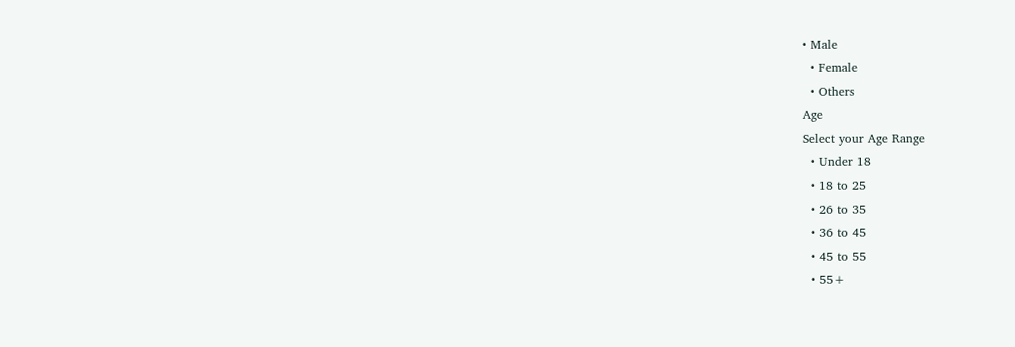• Male
  • Female
  • Others
Age
Select your Age Range
  • Under 18
  • 18 to 25
  • 26 to 35
  • 36 to 45
  • 45 to 55
  • 55+